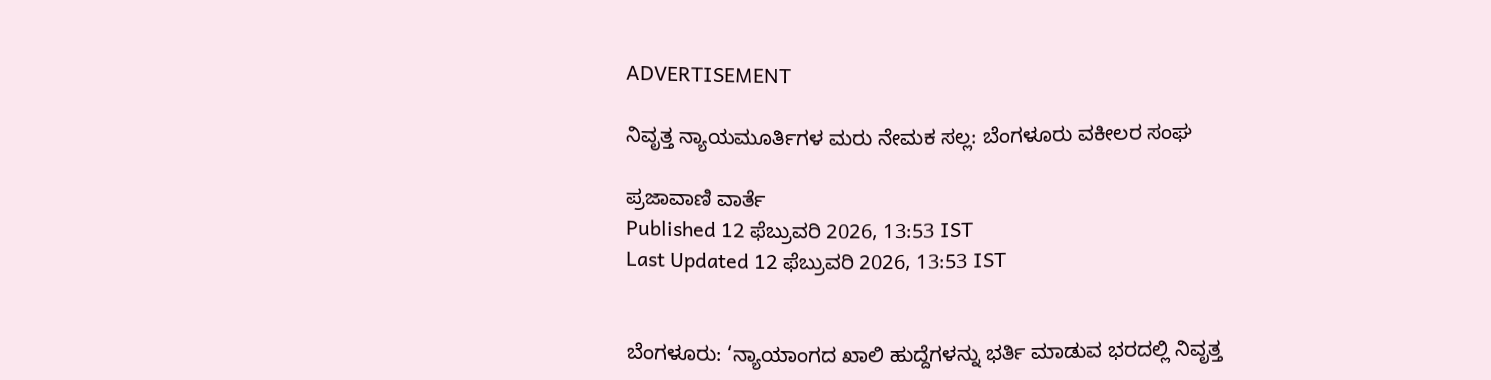ADVERTISEMENT

ನಿವೃತ್ತ ನ್ಯಾಯಮೂರ್ತಿಗಳ ಮರು ನೇಮಕ ಸಲ್ಲ: ಬೆಂಗಳೂರು ವಕೀಲರ ಸಂಘ

ಪ್ರಜಾವಾಣಿ ವಾರ್ತೆ
Published 12 ಫೆಬ್ರುವರಿ 2026, 13:53 IST
Last Updated 12 ಫೆಬ್ರುವರಿ 2026, 13:53 IST


ಬೆಂಗಳೂರು: ‘ನ್ಯಾಯಾಂಗದ ಖಾಲಿ ಹುದ್ದೆಗಳನ್ನು ಭರ್ತಿ ಮಾಡುವ ಭರದಲ್ಲಿ ನಿವೃತ್ತ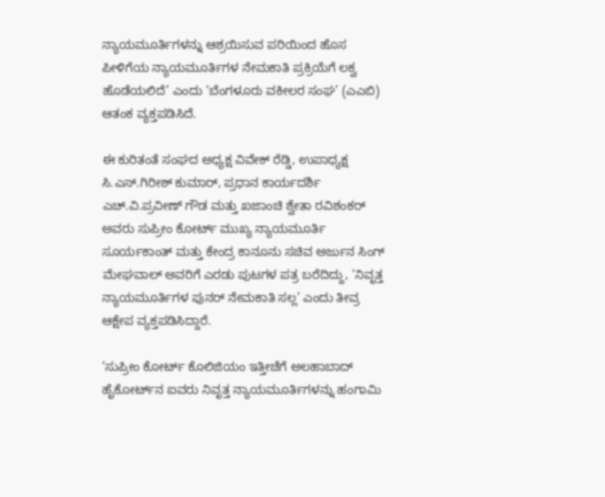ನ್ಯಾಯಮೂರ್ತಿಗಳನ್ನು ಆಶ್ರಯಿಸುವ ಪರಿಯಿಂದ ಹೊಸ ಪೀಳಿಗೆಯ ನ್ಯಾಯಮೂರ್ತಿಗಳ ನೇಮಕಾತಿ ಪ್ರಕ್ರಿಯೆಗೆ ಲಕ್ವ ಹೊಡೆಯಲಿದೆ’ ಎಂದು ‘ಬೆಂಗಳೂರು ವಕೀಲರ ಸಂಘ’ (ಎಎಬಿ) ಆತಂಕ ವ್ಯಕ್ತಪಡಿಸಿದೆ.

ಈ ಕುರಿತಂತೆ ಸಂಘದ ಅಧ್ಯಕ್ಷ ವಿವೇಕ್‌ ರೆಡ್ಡಿ, ಉಪಾಧ್ಯಕ್ಷ ಸಿ.ಎಸ್‌.ಗಿರೀಶ್‌ ಕುಮಾರ್, ಪ್ರಧಾನ ಕಾರ್ಯದರ್ಶಿ ಎಚ್‌.ವಿ.ಪ್ರವೀಣ್‌ ಗೌಡ ಮತ್ತು ಖಜಾಂಚಿ ಶ್ವೇತಾ ರವಿಶಂಕರ್‌ ಅವರು ಸುಪ್ರೀಂ ಕೋರ್ಟ್‌ ಮುಖ್ಯ ನ್ಯಾಯಮೂರ್ತಿ ಸೂರ್ಯಕಾಂತ್‌ ಮತ್ತು ಕೇಂದ್ರ ಕಾನೂನು ಸಚಿವ ಅರ್ಜುನ ಸಿಂಗ್ ಮೇಘವಾಲ್‌ ಅವರಿಗೆ ಎರಡು ಪುಟಗಳ ಪತ್ರ ಬರೆದಿದ್ದು, ‘ನಿವೃತ್ತ ನ್ಯಾಯಮೂರ್ತಿಗಳ ಪುನರ್‌ ನೇಮಕಾತಿ ಸಲ್ಲ’ ಎಂದು ತೀವ್ರ ಆಕ್ಷೇಪ ವ್ಯಕ್ತಪಡಿಸಿದ್ದಾರೆ.

‘ಸುಪ್ರೀಂ ಕೋರ್ಟ್ ಕೊಲಿಜಿಯಂ ಇತ್ತೀಚೆಗೆ ಅಲಹಾಬಾದ್ ಹೈಕೋರ್ಟ್‌ನ ಐವರು ನಿವೃತ್ತ ನ್ಯಾಯಮೂರ್ತಿಗಳನ್ನು ಹಂಗಾಮಿ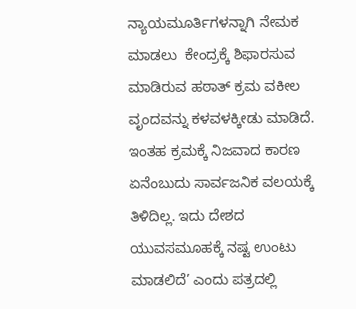ನ್ಯಾಯಮೂರ್ತಿಗಳನ್ನಾಗಿ ನೇಮಕ ಮಾಡಲು  ಕೇಂದ್ರಕ್ಕೆ ಶಿಫಾರಸುವ ಮಾಡಿರುವ ಹಠಾತ್ ಕ್ರಮ ವಕೀಲ ವೃಂದವನ್ನು ಕಳವಳಕ್ಕೀಡು ಮಾಡಿದೆ. ಇಂತಹ ಕ್ರಮಕ್ಕೆ ನಿಜವಾದ ಕಾರಣ ಏನೆಂಬುದು ಸಾರ್ವಜನಿಕ ವಲಯಕ್ಕೆ ತಿಳಿದಿಲ್ಲ. ಇದು ದೇಶದ ಯುವಸಮೂಹಕ್ಕೆ ನಷ್ಟ ಉಂಟು ಮಾಡಲಿದೆ’ ಎಂದು ಪತ್ರದಲ್ಲಿ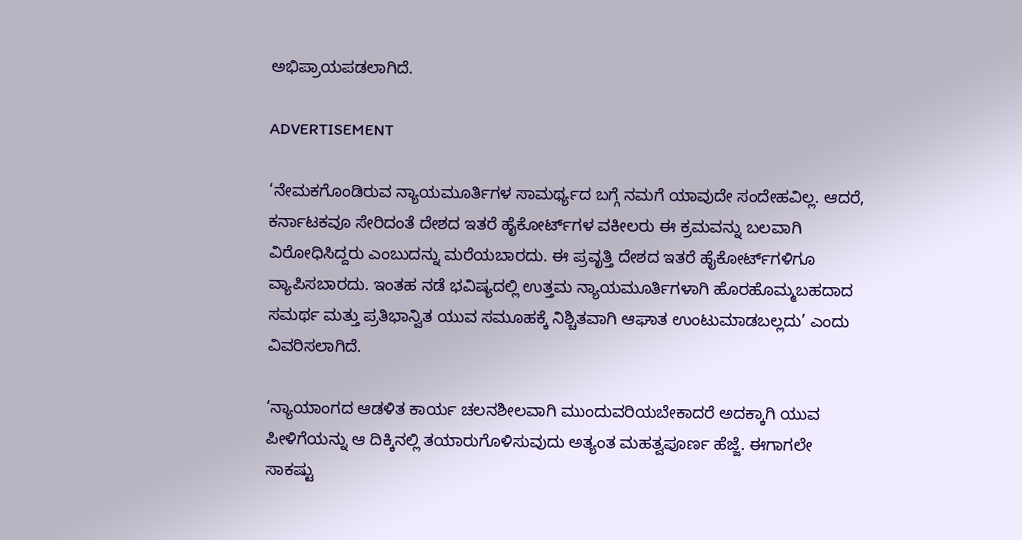ಅಭಿಪ್ರಾಯಪಡಲಾಗಿದೆ.

ADVERTISEMENT

‘ನೇಮಕಗೊಂಡಿರುವ ನ್ಯಾಯಮೂರ್ತಿಗಳ ಸಾಮರ್ಥ್ಯದ ಬಗ್ಗೆ ನಮಗೆ ಯಾವುದೇ ಸಂದೇಹವಿಲ್ಲ. ಆದರೆ, ಕರ್ನಾಟಕವೂ ಸೇರಿದಂತೆ ದೇಶದ ಇತರೆ ಹೈಕೋರ್ಟ್‌ಗಳ ವಕೀಲರು ಈ ಕ್ರಮವನ್ನು ಬಲವಾಗಿ ವಿರೋಧಿಸಿದ್ದರು ಎಂಬುದನ್ನು ಮರೆಯಬಾರದು. ಈ ಪ್ರವೃತ್ತಿ ದೇಶದ ಇತರೆ ಹೈಕೋರ್ಟ್‌ಗಳಿಗೂ ವ್ಯಾಪಿಸಬಾರದು. ಇಂತಹ ನಡೆ ಭವಿಷ್ಯದಲ್ಲಿ ಉತ್ತಮ ನ್ಯಾಯಮೂರ್ತಿಗಳಾಗಿ ಹೊರಹೊಮ್ಮಬಹದಾದ ಸಮರ್ಥ ಮತ್ತು ಪ್ರತಿಭಾನ್ವಿತ ಯುವ ಸಮೂಹಕ್ಕೆ ನಿಶ್ಚಿತವಾಗಿ ಆಘಾತ ಉಂಟುಮಾಡಬಲ್ಲದು’ ಎಂದು ವಿವರಿಸಲಾಗಿದೆ.

‘ನ್ಯಾಯಾಂಗದ ಆಡಳಿತ ಕಾರ್ಯ ಚಲನಶೀಲವಾಗಿ ಮುಂದುವರಿಯಬೇಕಾದರೆ ಅದಕ್ಕಾಗಿ ಯುವ ಪೀಳಿಗೆಯನ್ನು ಆ ದಿಕ್ಕಿನಲ್ಲಿ ತಯಾರುಗೊಳಿಸುವುದು ಅತ್ಯಂತ ಮಹತ್ವಪೂರ್ಣ ಹೆಜ್ಜೆ. ಈಗಾಗಲೇ ಸಾಕಷ್ಟು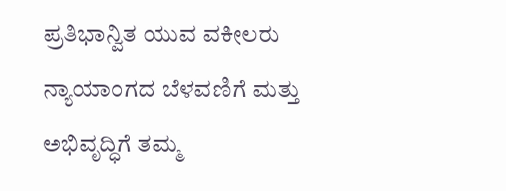ಪ್ರತಿಭಾನ್ವಿತ ಯುವ ವಕೀಲರು ನ್ಯಾಯಾಂಗದ ಬೆಳವಣಿಗೆ ಮತ್ತು ಅಭಿವೃದ್ಧಿಗೆ ತಮ್ಮ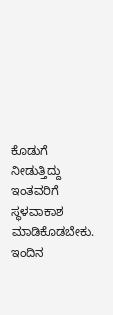ಕೊಡುಗೆ ನೀಡುತ್ತಿದ್ದು ಇಂತವರಿಗೆ ಸ್ಥಳವಾಕಾಶ ಮಾಡಿಕೊಡಬೇಕು. ಇಂದಿನ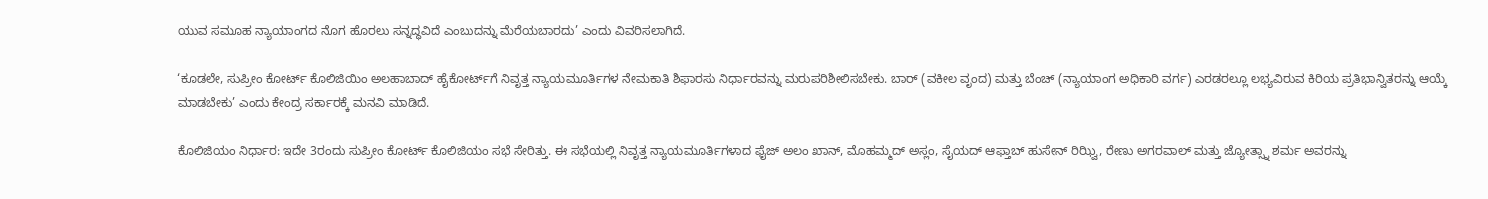ಯುವ ಸಮೂಹ ನ್ಯಾಯಾಂಗದ ನೊಗ ಹೊರಲು ಸನ್ನದ್ಧವಿದೆ ಎಂಬುದನ್ನು ಮೆರೆಯಬಾರದು’ ಎಂದು ವಿವರಿಸಲಾಗಿದೆ.

‘ಕೂಡಲೇ, ಸುಪ್ರೀಂ ಕೋರ್ಟ್ ಕೊಲಿಜಿಯಿಂ ಅಲಹಾಬಾದ್ ಹೈಕೋರ್ಟ್‌ಗೆ ನಿವೃತ್ತ ನ್ಯಾಯಮೂರ್ತಿಗಳ ನೇಮಕಾತಿ ಶಿಫಾರಸು ನಿರ್ಧಾರವನ್ನು ಮರುಪರಿಶೀಲಿಸಬೇಕು. ಬಾರ್ (ವಕೀಲ ವೃಂದ) ಮತ್ತು ಬೆಂಚ್ (ನ್ಯಾಯಾಂಗ ಅಧಿಕಾರಿ ವರ್ಗ) ಎರಡರಲ್ಲೂ ಲಭ್ಯವಿರುವ ಕಿರಿಯ ಪ್ರತಿಭಾನ್ವಿತರನ್ನು ಆಯ್ಕೆ ಮಾಡಬೇಕು’ ಎಂದು ಕೇಂದ್ರ ಸರ್ಕಾರಕ್ಕೆ ಮನವಿ ಮಾಡಿದೆ.

ಕೊಲಿಜಿಯಂ ನಿರ್ಧಾರ: ಇದೇ 3ರಂದು ಸುಪ್ರೀಂ ಕೋರ್ಟ್‌ ಕೊಲಿಜಿಯಂ ಸಭೆ ಸೇರಿತ್ತು. ಈ ಸಭೆಯಲ್ಲಿ ನಿವೃತ್ತ ನ್ಯಾಯಮೂರ್ತಿಗಳಾದ ಫೈಜ್‌ ಅಲಂ ಖಾನ್‌, ಮೊಹಮ್ಮದ್‌ ಅಸ್ಲಂ, ಸೈಯದ್‌ ಆಫ್ತಾಬ್‌ ಹುಸೇನ್‌ ರಿಝ್ವಿ, ರೇಣು ಅಗರವಾಲ್‌ ಮತ್ತು ಜ್ಯೋತ್ಸ್ನಾ ಶರ್ಮ ಅವರನ್ನು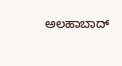ಅಲಹಾಬಾದ್‌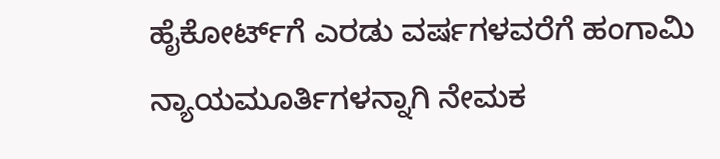ಹೈಕೋರ್ಟ್‌ಗೆ ಎರಡು ವರ್ಷಗಳವರೆಗೆ ಹಂಗಾಮಿ ನ್ಯಾಯಮೂರ್ತಿಗಳನ್ನಾಗಿ ನೇಮಕ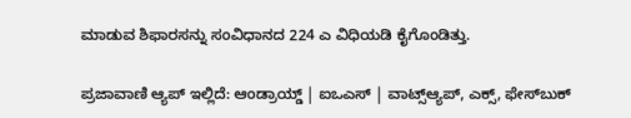ಮಾಡುವ ಶಿಫಾರಸನ್ನು ಸಂವಿಧಾನದ 224 ಎ ವಿಧಿಯಡಿ ಕೈಗೊಂಡಿತ್ತು.

ಪ್ರಜಾವಾಣಿ ಆ್ಯಪ್ ಇಲ್ಲಿದೆ: ಆಂಡ್ರಾಯ್ಡ್ | ಐಒಎಸ್ | ವಾಟ್ಸ್ಆ್ಯಪ್, ಎಕ್ಸ್, ಫೇಸ್‌ಬುಕ್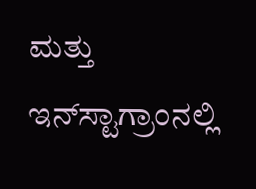ಮತ್ತು ಇನ್‌ಸ್ಟಾಗ್ರಾಂನಲ್ಲಿ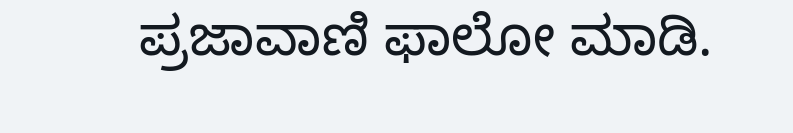ಪ್ರಜಾವಾಣಿ ಫಾಲೋ ಮಾಡಿ.